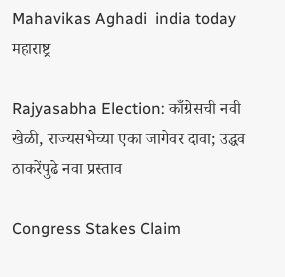Mahavikas Aghadi  india today
महाराष्ट्र

Rajyasabha Election: काँग्रेसची नवी खेळी, राज्यसभेच्या एका जागेवर दावा; उद्धव ठाकरेंपुढे नवा प्रस्ताव

Congress Stakes Claim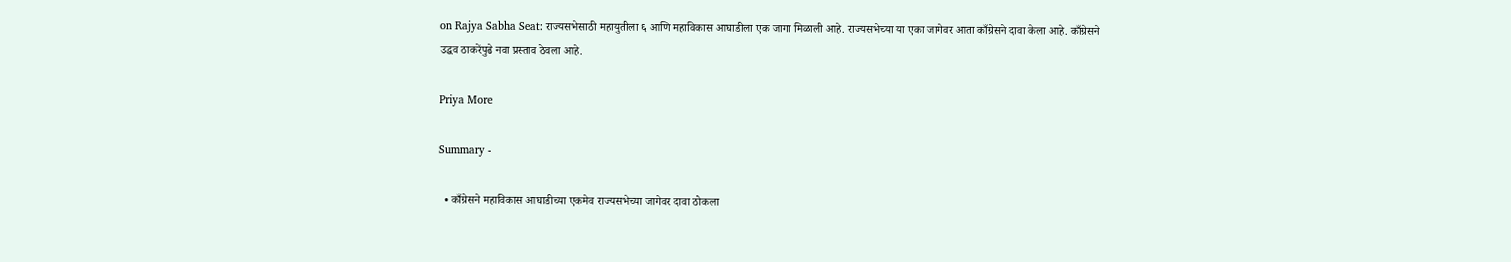on Rajya Sabha Seat: राज्यसभेसाठी महायुतीला ६ आणि महाविकास आघाडीला एक जागा मिळाली आहे. राज्यसभेच्या या एका जागेवर आता काँग्रेसने दावा केला आहे. काँग्रेसने उद्धव ठाकरेंपुढे नवा प्रस्ताव ठेवला आहे.

Priya More

Summary -

  • काँग्रेसने महाविकास आघाडीच्या एकमेव राज्यसभेच्या जागेवर दावा ठोकला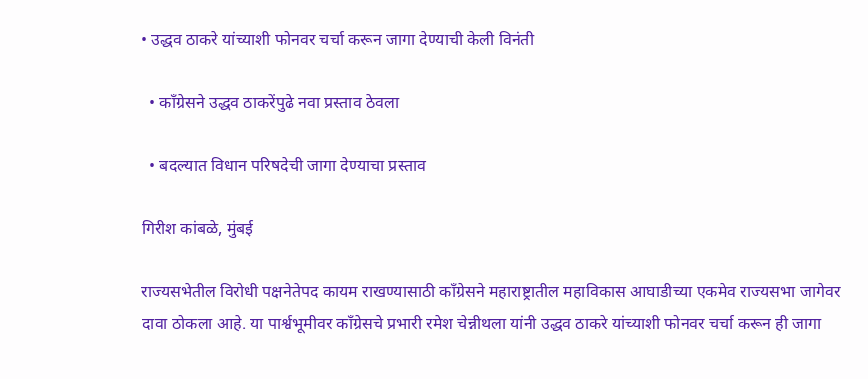• उद्धव ठाकरे यांच्याशी फोनवर चर्चा करून जागा देण्याची केली विनंती

  • काँग्रेसने उद्धव ठाकरेंपुढे नवा प्रस्ताव ठेवला

  • बदल्यात विधान परिषदेची जागा देण्याचा प्रस्ताव

गिरीश कांबळे, मुंबई

राज्यसभेतील विरोधी पक्षनेतेपद कायम राखण्यासाठी काँग्रेसने महाराष्ट्रातील महाविकास आघाडीच्या एकमेव राज्यसभा जागेवर दावा ठोकला आहे. या पार्श्वभूमीवर काँग्रेसचे प्रभारी रमेश चेन्नीथला यांनी उद्धव ठाकरे यांच्याशी फोनवर चर्चा करून ही जागा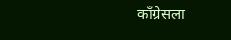काँग्रेसला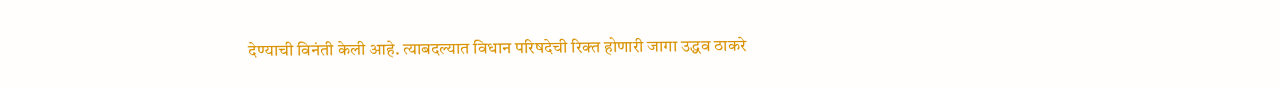देण्याची विनंती केली आहे. त्याबदल्यात विधान परिषदेची रिक्त होणारी जागा उद्धव ठाकरे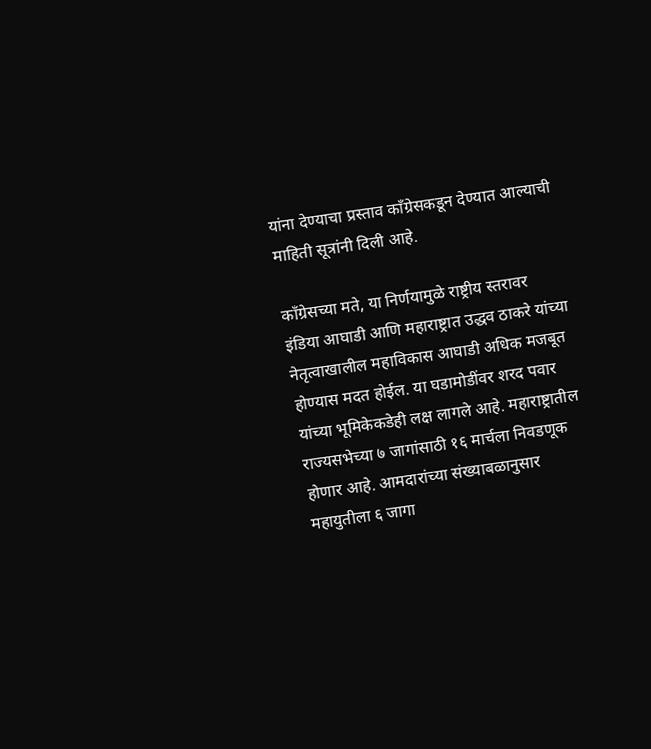यांना देण्याचा प्रस्ताव काँग्रेसकडून देण्यात आल्याची माहिती सूत्रांनी दिली आहे.

काँग्रेसच्या मते, या निर्णयामुळे राष्ट्रीय स्तरावर इंडिया आघाडी आणि महाराष्ट्रात उद्धव ठाकरे यांच्या नेतृत्वाखालील महाविकास आघाडी अधिक मजबूत होण्यास मदत होईल. या घडामोडींवर शरद पवार यांच्या भूमिकेकडेही लक्ष लागले आहे. महाराष्ट्रातील राज्यसभेच्या ७ जागांसाठी १६ मार्चला निवडणूक होणार आहे. आमदारांच्या संख्याबळानुसार महायुतीला ६ जागा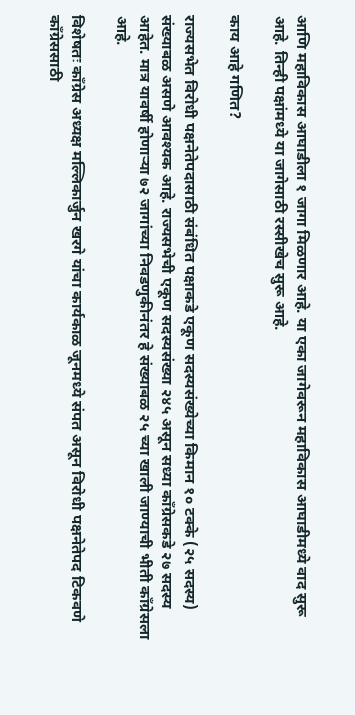आणि महाविकास आघाडीला १ जागा मिळणार आहे. या एका जागेवरून महाविकास आघाडीमध्ये वाद सुरू आहे. तिन्ही पक्षांमध्ये या जागेसाठी रस्सीखेच सुरू आहे.

काय आहे गणित?

राज्यसभेत विरोधी पक्षनेतेपदासाठी संबंधित पक्षाकडे एकूण सदस्यसंख्येच्या किमान १० टक्के (२५ सदस्य) संख्याबळ असणे आवश्यक आहे. राज्यसभेची एकूण सदस्यसंख्या २४५ असून सध्या काँग्रेसकडे २७ सदस्य आहेत. मात्र यावर्षी होणाऱ्या ७२ जागांच्या निवडणुकीनंतर हे संख्याबळ २५ च्या खाली जाण्याची भीती काँग्रेसला आहे.

विशेषतः काँग्रेस अध्यक्ष मल्लिकार्जुन खरगे यांचा कार्यकाळ जूनमध्ये संपत असून विरोधी पक्षनेतेपद टिकवणे काँग्रेससाठी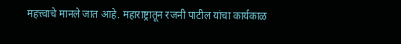महत्त्वाचे मानले जात आहे. महाराष्ट्रातून रजनी पाटील यांचा कार्यकाळ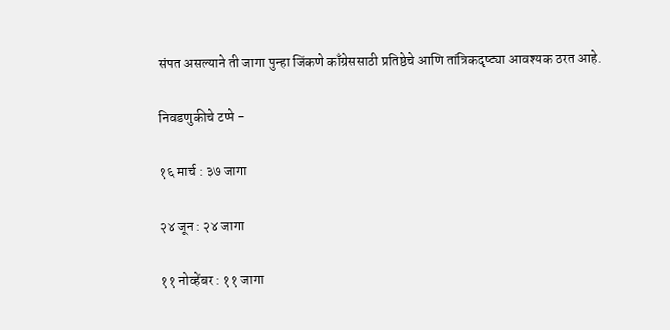संपत असल्याने ती जागा पुन्हा जिंकणे काँग्रेससाठी प्रतिष्ठेचे आणि तांत्रिकदृष्ट्या आवश्यक ठरत आहे.

निवडणुकीचे टप्पे -

१६ मार्च : ३७ जागा

२४ जून : २४ जागा

११ नोव्हेंबर : ११ जागा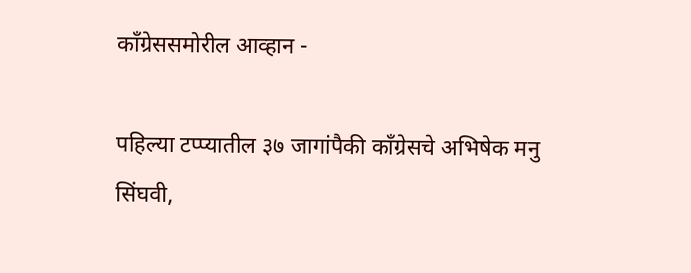काँग्रेससमोरील आव्हान -

पहिल्या टप्प्यातील ३७ जागांपैकी काँग्रेसचे अभिषेक मनु सिंघवी,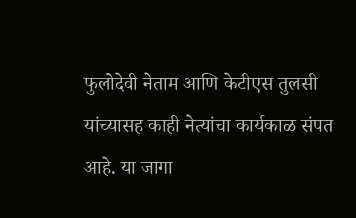फुलोदेवी नेताम आणि केटीएस तुलसी यांच्यासह काही नेत्यांचा कार्यकाळ संपत आहे. या जागा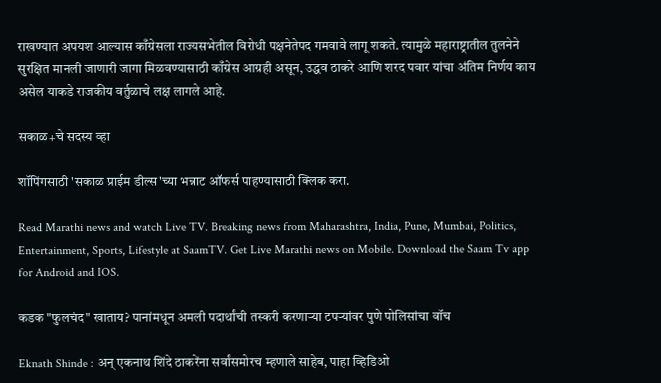राखण्यात अपयश आल्यास काँग्रेसला राज्यसभेतील विरोधी पक्षनेतेपद गमवावे लागू शकते. त्यामुळे महाराष्ट्रातील तुलनेने सुरक्षित मानली जाणारी जागा मिळवण्यासाठी काँग्रेस आग्रही असून, उद्धव ठाकरे आणि शरद पवार यांचा अंतिम निर्णय काय असेल याकडे राजकीय वर्तुळाचे लक्ष लागले आहे.

सकाळ+चे सदस्य व्हा

शॉपिंगसाठी 'सकाळ प्राईम डील्स'च्या भन्नाट ऑफर्स पाहण्यासाठी क्लिक करा.

Read Marathi news and watch Live TV. Breaking news from Maharashtra, India, Pune, Mumbai, Politics, Entertainment, Sports, Lifestyle at SaamTV. Get Live Marathi news on Mobile. Download the Saam Tv app for Android and IOS.

कडक "फुलचंद" खाताय? पानांमधून अमली पदार्थांची तस्करी करणाऱ्या टपऱ्यांवर पुणे पोलिसांचा वॉच

Eknath Shinde : अन् एकनाथ शिंदे ठाकरेंना सर्वांसमोरच म्हणाले साहेब, पाहा व्हिडिओ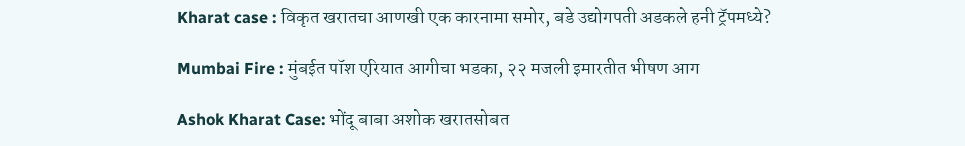Kharat case : विकृत खरातचा आणखी एक कारनामा समोर, बडे उद्योगपती अडकले हनी ट्रॅपमध्ये?

Mumbai Fire : मुंबईत पॉश एरियात आगीचा भडका, २२ मजली इमारतीत भीषण आग

Ashok Kharat Case: भोंदू बाबा अशोक खरातसोबत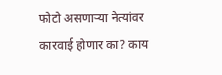फोटो असणाऱ्या नेत्यांवर कारवाई होणार का? काय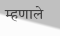म्हणाले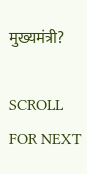मुख्यमंत्री?

SCROLL FOR NEXT